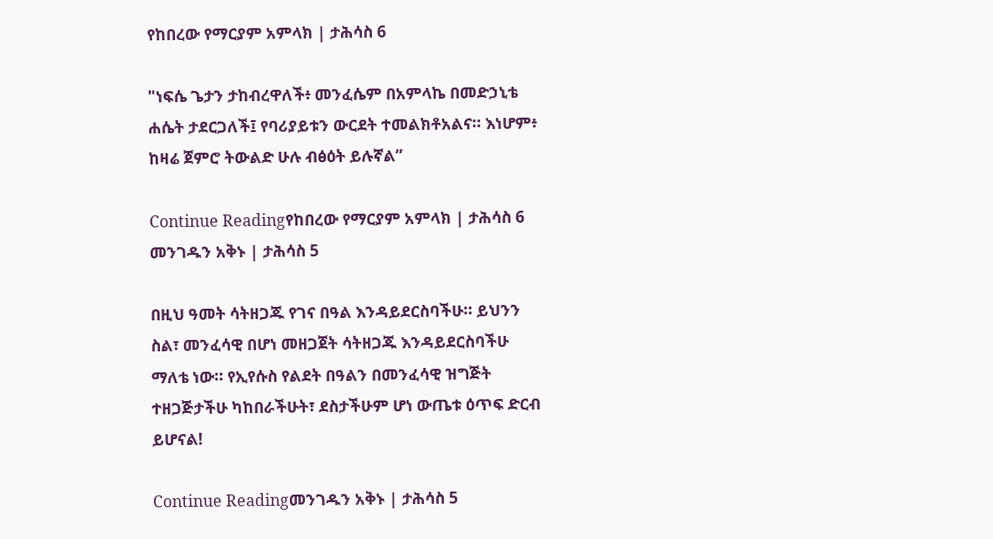የከበረው የማርያም አምላክ | ታሕሳስ 6

"ነፍሴ ጌታን ታከብረዋለች፥ መንፈሴም በአምላኬ በመድኃኒቴ ሐሴት ታደርጋለች፤ የባሪያይቱን ውርደት ተመልክቶአልና። እነሆም፥ ከዛሬ ጀምሮ ትውልድ ሁሉ ብፅዕት ይሉኛል”

Continue Readingየከበረው የማርያም አምላክ | ታሕሳስ 6
መንገዱን አቅኑ | ታሕሳስ 5

በዚህ ዓመት ሳትዘጋጁ የገና በዓል እንዳይደርስባችሁ። ይህንን ስል፣ መንፈሳዊ በሆነ መዘጋጀት ሳትዘጋጁ እንዳይደርስባችሁ ማለቴ ነው። የኢየሱስ የልደት በዓልን በመንፈሳዊ ዝግጅት ተዘጋጅታችሁ ካከበራችሁት፣ ደስታችሁም ሆነ ውጤቱ ዕጥፍ ድርብ ይሆናል!

Continue Readingመንገዱን አቅኑ | ታሕሳስ 5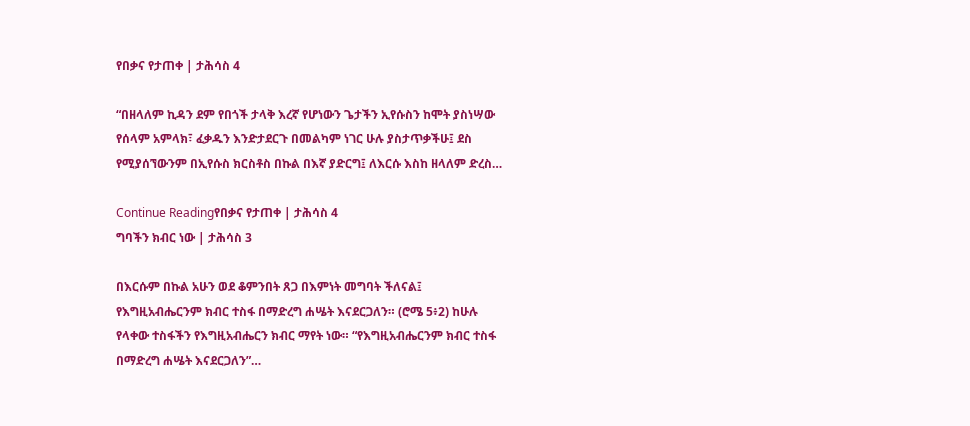የበቃና የታጠቀ | ታሕሳስ 4

“በዘላለም ኪዳን ደም የበጎች ታላቅ እረኛ የሆነውን ጌታችን ኢየሱስን ከሞት ያስነሣው የሰላም አምላክ፣ ፈቃዱን እንድታደርጉ በመልካም ነገር ሁሉ ያስታጥቃችሁ፤ ደስ የሚያሰኘውንም በኢየሱስ ክርስቶስ በኩል በእኛ ያድርግ፤ ለእርሱ እስከ ዘላለም ድረስ…

Continue Readingየበቃና የታጠቀ | ታሕሳስ 4
ግባችን ክብር ነው | ታሕሳስ 3

በእርሱም በኩል አሁን ወደ ቆምንበት ጸጋ በእምነት መግባት ችለናል፤ የእግዚአብሔርንም ክብር ተስፋ በማድረግ ሐሤት እናደርጋለን። (ሮሜ 5፥2) ከሁሉ የላቀው ተስፋችን የእግዚአብሔርን ክብር ማየት ነው። “የእግዚአብሔርንም ክብር ተስፋ በማድረግ ሐሤት እናደርጋለን”…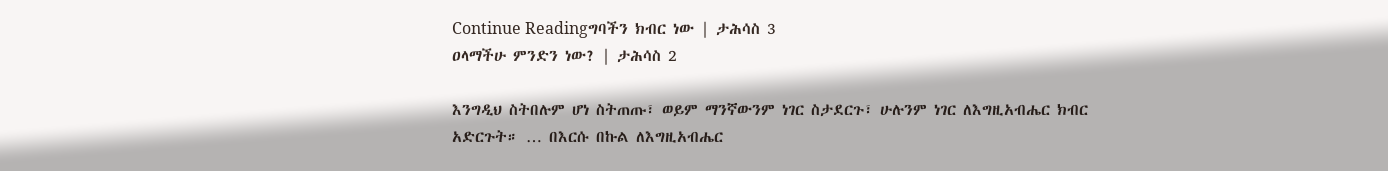Continue Readingግባችን ክብር ነው | ታሕሳስ 3
ዐላማችሁ ምንድን ነው? | ታሕሳስ 2

እንግዲህ ስትበሉም ሆነ ስትጠጡ፣ ወይም ማንኛውንም ነገር ስታደርጉ፣ ሁሉንም ነገር ለእግዚአብሔር ክብር አድርጉት። … በእርሱ በኩል ለእግዚአብሔር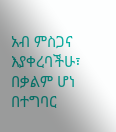አብ ምስጋና እያቀረባችሁ፣ በቃልም ሆነ በተግባር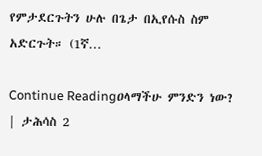የምታደርጉትን ሁሉ በጌታ በኢየሱስ ስም አድርጉት። (1ኛ…

Continue Readingዐላማችሁ ምንድን ነው? | ታሕሳስ 2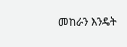መከራን እንዴት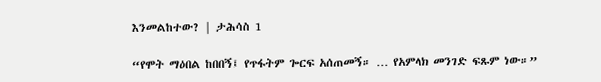እንመልከተው? | ታሕሳስ 1

“የሞት ማዕበል ከበበኝ፤ የጥፋትም ጐርፍ አሰጠመኝ። … የአምላክ መንገድ ፍጹም ነው።”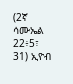(2ኛ ሳሙኤል 22፥5፣ 31) ኢዮብ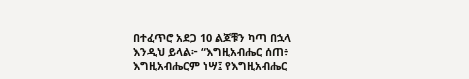በተፈጥሮ አደጋ 10 ልጆቹን ካጣ በኋላ እንዲህ ይላል፦ “እግዚአብሔር ሰጠ፥ እግዚአብሔርም ነሣ፤ የእግዚአብሔር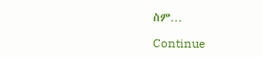ስም…

Continue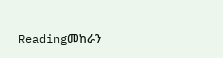Readingመከራን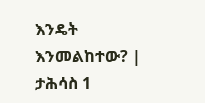እንዴት እንመልከተው? | ታሕሳስ 1